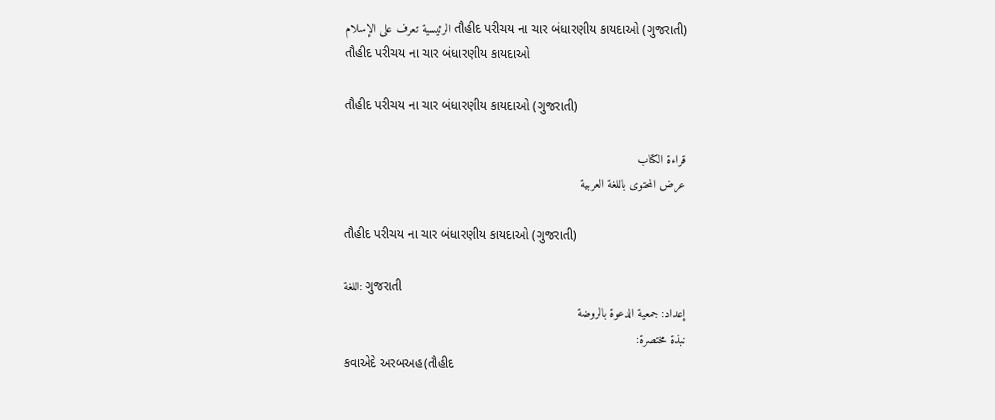الرئيسية تعرف على الإسلام તૌહીદ પરીચય ના ચાર બંધારણીય કાયદાઓ (ગુજરાતી)
તૌહીદ પરીચય ના ચાર બંધારણીય કાયદાઓ

તૌહીદ પરીચય ના ચાર બંધારણીય કાયદાઓ (ગુજરાતી)

قراءة الكتاب
عرض المحتوى باللغة العربية

તૌહીદ પરીચય ના ચાર બંધારણીય કાયદાઓ (ગુજરાતી)

اللغة: ગુજરાતી
إعداد: جمعية الدعوة بالروضة
نبذة مختصرة:
કવાએદે અરબઅહ(તૌહીદ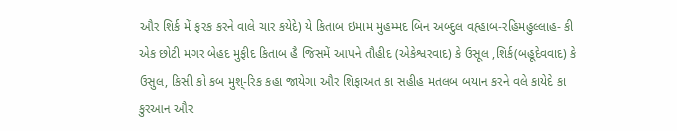ઔર શિર્ક મેં ફરક કરને વાલે ચાર કયેદે) યે કિતાબ ઇમામ મુહમ્મદ બિન અબ્દુલ વહ્હાબ-રહિમહુલ્લાહ- કી એક છોટી મગર બેહદ મુફીદ કિતાબ હૈ જિસમેં આપને તૌહીદ (એકેશ્વરવાદ) કે ઉસૂલ ,શિર્ક(બહૂદેવવાદ) કે ઉસુલ, કિસી કો કબ મુશ્-રિક કહા જાયેગા ઔર શિફાઅત કા સહીહ મતલબ બયાન કરને વલે કાયેદે કા કુરઆન ઔર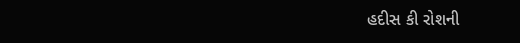હદીસ કી રોશની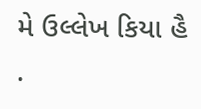મે ઉલ્લેખ કિયા હૈ .